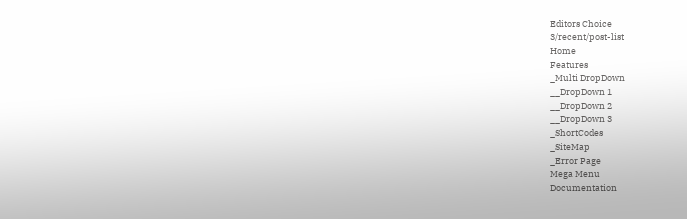Editors Choice
3/recent/post-list
Home
Features
_Multi DropDown
__DropDown 1
__DropDown 2
__DropDown 3
_ShortCodes
_SiteMap
_Error Page
Mega Menu
Documentation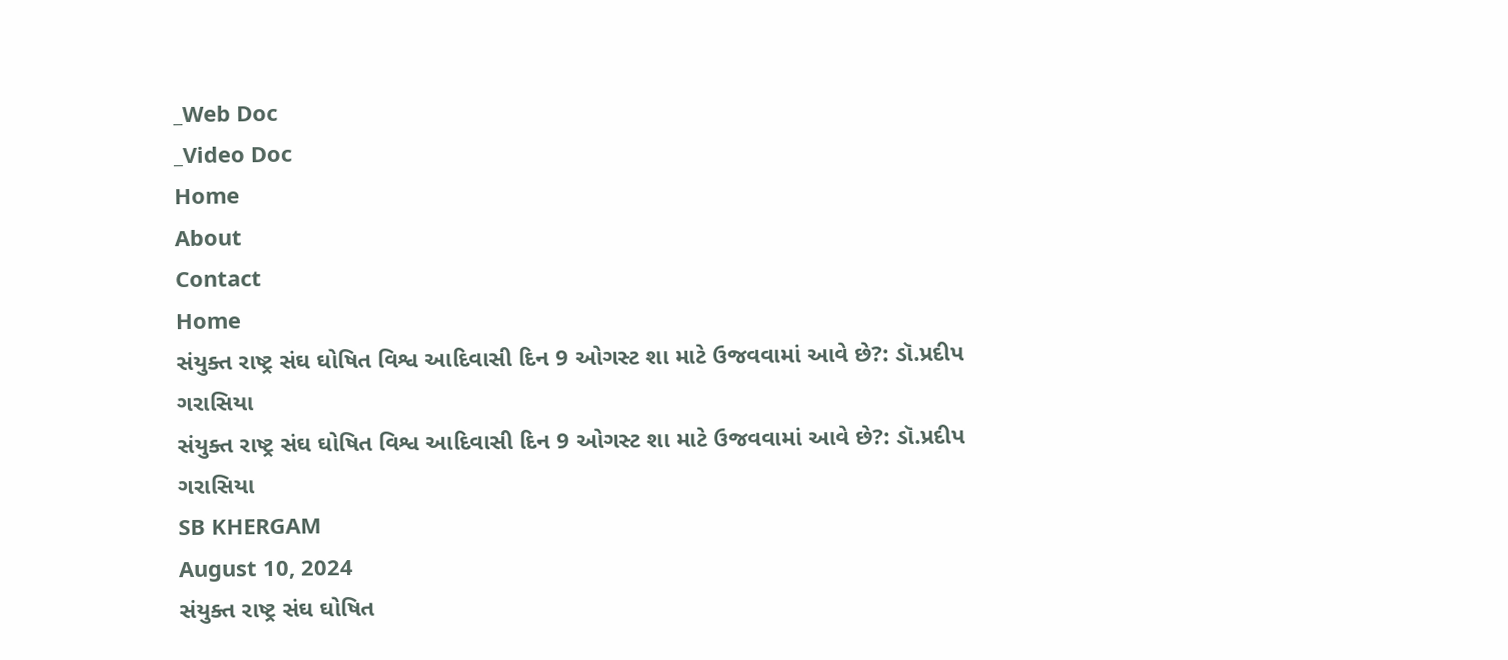_Web Doc
_Video Doc
Home
About
Contact
Home
સંયુક્ત રાષ્ટ્ર સંઘ ઘોષિત વિશ્વ આદિવાસી દિન 9 ઓગસ્ટ શા માટે ઉજવવામાં આવે છે?: ડૉ.પ્રદીપ ગરાસિયા
સંયુક્ત રાષ્ટ્ર સંઘ ઘોષિત વિશ્વ આદિવાસી દિન 9 ઓગસ્ટ શા માટે ઉજવવામાં આવે છે?: ડૉ.પ્રદીપ ગરાસિયા
SB KHERGAM
August 10, 2024
સંયુક્ત રાષ્ટ્ર સંઘ ઘોષિત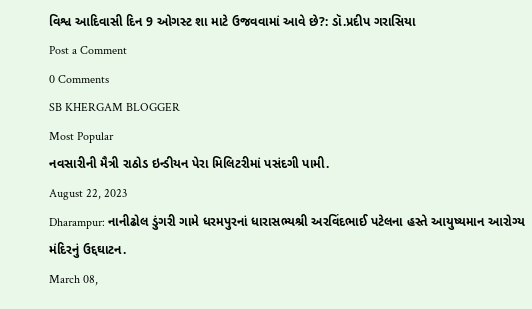વિશ્વ આદિવાસી દિન 9 ઓગસ્ટ શા માટે ઉજવવામાં આવે છે?: ડૉ.પ્રદીપ ગરાસિયા
Post a Comment
0 Comments
SB KHERGAM BLOGGER
Most Popular
નવસારીની મૈત્રી રાઠોડ ઇન્ડીયન પેરા મિલિટરીમાં પસંદગી પામી.
August 22, 2023
Dharampur: નાનીઢોલ ડુંગરી ગામે ધરમપુરનાં ધારાસભ્યશ્રી અરવિંદભાઈ પટેલના હસ્તે આયુષ્યમાન આરોગ્ય મંદિરનું ઉદ્દઘાટન.
March 08,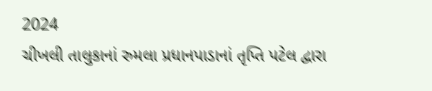2024
ચીખલી તાલુકાનાં રુમલા પ્રધાનપાડાનાં તૃપ્તિ પટેલ દ્વારા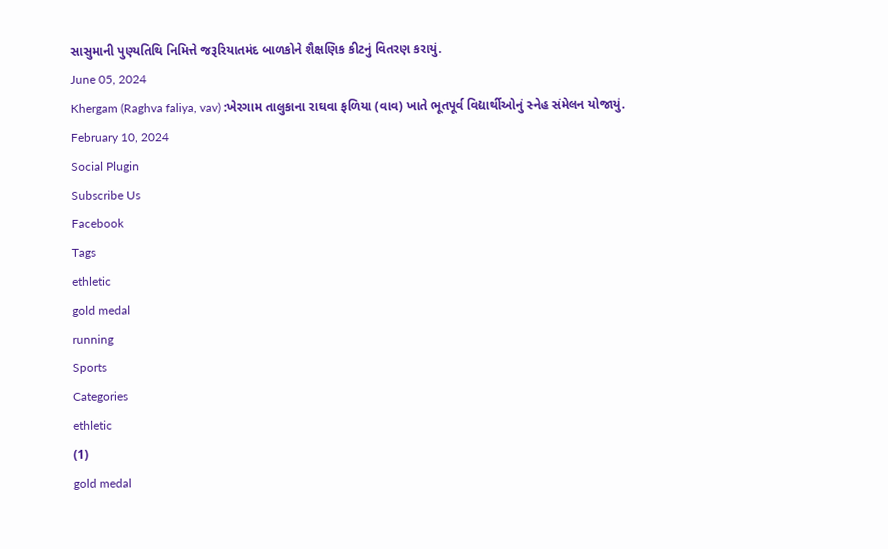સાસુમાની પુણ્યતિથિ નિમિત્તે જરૂરિયાતમંદ બાળકોને શૈક્ષણિક કીટનું વિતરણ કરાયું.
June 05, 2024
Khergam (Raghva faliya, vav) :ખેરગામ તાલુકાના રાઘવા ફળિયા (વાવ) ખાતે ભૂતપૂર્વ વિદ્યાર્થીઓનું સ્નેહ સંમેલન યોજાયું.
February 10, 2024
Social Plugin
Subscribe Us
Facebook
Tags
ethletic
gold medal
running
Sports
Categories
ethletic
(1)
gold medal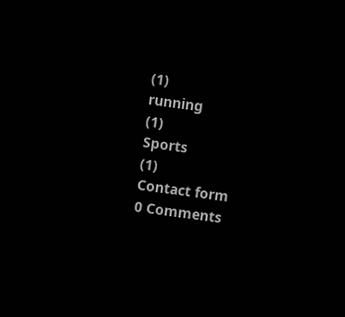(1)
running
(1)
Sports
(1)
Contact form
0 Comments